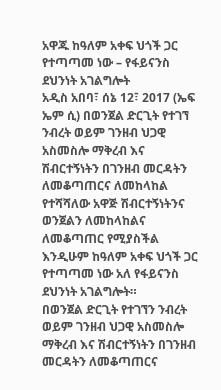አዋጁ ከዓለም አቀፍ ህጎች ጋር የተጣጣመ ነው – የፋይናንስ ደህንነት አገልግሎት
አዲስ አበባ፣ ሰኔ 12፣ 2017 (ኤፍ ኤም ሲ) በወንጀል ድርጊት የተገኘ ንብረት ወይም ገንዘብ ህጋዊ አስመስሎ ማቅረብ እና ሽብርተኝነትን በገንዘብ መርዳትን ለመቆጣጠርና ለመከላከል የተሻሻለው አዋጅ ሽብርተኝነትንና ወንጀልን ለመከላከልና ለመቆጣጠር የሚያስችል እንዲሁም ከዓለም አቀፍ ህጎች ጋር የተጣጣመ ነው አለ የፋይናንስ ደህንነት አገልግሎት።
በወንጀል ድርጊት የተገኘን ንብረት ወይም ገንዘብ ህጋዊ አስመስሎ ማቅረብ እና ሽብርተኝነትን በገንዘብ መርዳትን ለመቆጣጠርና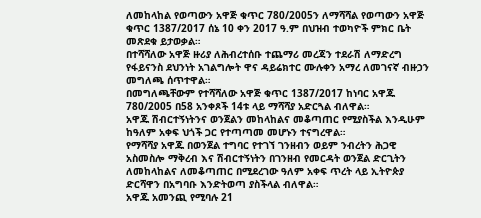ለመከላከል የወጣውን አዋጅ ቁጥር 780/2005ን ለማሻሻል የወጣውን አዋጅ ቁጥር 1387/2017 ሰኔ 10 ቀን 2017 ዓ.ም በህዝብ ተወካዮች ምክር ቤት መጽደቁ ይታወቃል።
በተሻሻለው አዋጅ ዙሪያ ለሕብረተሰቡ ተጨማሪ መረጃን ተደራሽ ለማድረግ የፋይናንስ ደህንነት አገልግሎት ዋና ዳይሬክተር ሙሉቀን አማረ ለመገናኛ ብዙኃን መግለጫ ሰጥተዋል።
በመግለጫቸውም የተሻሻለው አዋጅ ቁጥር 1387/2017 ከነባር አዋጁ 780/2005 በ58 አንቀጾች 14ቱ ላይ ማሻሻያ አድርጓል ብለዋል።
አዋጁ ሽብርተኝነትንና ወንጀልን መከላከልና መቆጣጠር የሚያስችል እንዲሁም ከዓለም አቀፍ ህጎች ጋር የተጣጣመ መሆኑን ተናግረዋል።
የማሻሻያ አዋጁ በወንጀል ተግባር የተገኘ ገንዘብን ወይም ንብረትን ሕጋዊ አስመስሎ ማቅረብ እና ሽብርተኝነትን በገንዘብ የመርዳት ወንጀል ድርጊትን ለመከላከልና ለመቆጣጠር በሚደረገው ዓለም አቀፍ ጥረት ላይ ኢትዮጵያ ድርሻዋን በአግባቡ እንድትወጣ ያስችላል ብለዋል።
አዋጁ አመንጪ የሚባሉ 21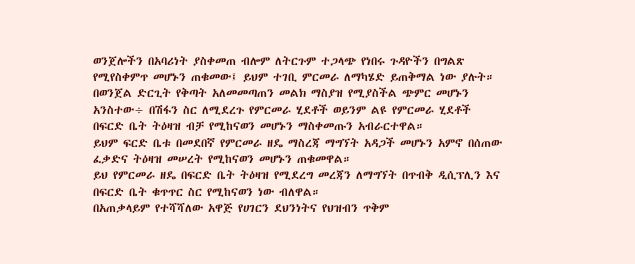ወንጀሎችን በአባሪነት ያስቀመጠ ብሎም ለትርጉም ተጋላጭ የነበሩ ጉዳዮችን በግልጽ የሚየስቀምጥ መሆኑን ጠቁመው፤ ይህም ተገቢ ምርመራ ለማካሄድ ይጠቅማል ነው ያሉት።
በወንጀል ድርጊት የቅጣት አለመመጣጠን መልክ ማስያዝ የሚያስችል ጭምር መሆኑን አንስተው÷ በሽፋን ስር ለሚደረጉ የምርመራ ሂደቶች ወይንም ልዩ የምርመራ ሂደቶች በፍርድ ቤት ትዕዛዝ ብቻ የሚከናወን መሆኑን ማስቀመጡን አብራርተዋል።
ይህም ፍርድ ቤቱ በመደበኛ የምርመራ ዘዴ ማስረጃ ማግኘት አዳጋች መሆኑን አምኖ በሰጠው ፈቃድና ትዕዛዝ መሠረት የሚከናወን መሆኑን ጠቁመዋል።
ይህ የምርመራ ዘዴ በፍርድ ቤት ትዕዛዝ የሚደረግ መረጃን ለማግኘት በጥብቅ ዲሲፕሊን እና በፍርድ ቤት ቁጥጥር ስር የሚከናወን ነው ብለዋል።
በአጠቃላይም የተሻሻለው አዋጅ የሀገርን ደህንነትና የህዝብን ጥቅም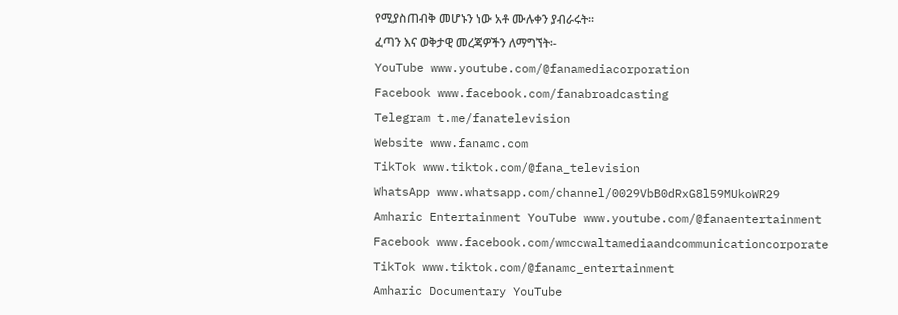የሚያስጠብቅ መሆኑን ነው አቶ ሙሉቀን ያብራሩት።
ፈጣን እና ወቅታዊ መረጃዎችን ለማግኘት፡-
YouTube www.youtube.com/@fanamediacorporation
Facebook www.facebook.com/fanabroadcasting
Telegram t.me/fanatelevision
Website www.fanamc.com
TikTok www.tiktok.com/@fana_television
WhatsApp www.whatsapp.com/channel/0029VbB0dRxG8l59MUkoWR29
Amharic Entertainment YouTube www.youtube.com/@fanaentertainment
Facebook www.facebook.com/wmccwaltamediaandcommunicationcorporate
TikTok www.tiktok.com/@fanamc_entertainment
Amharic Documentary YouTube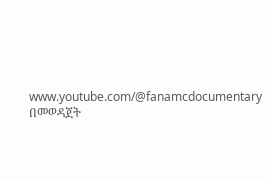www.youtube.com/@fanamcdocumentary በመወዳጀት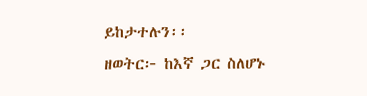ይከታተሉን፡፡
ዘወትር፦ ከእኛ ጋር ስለሆኑ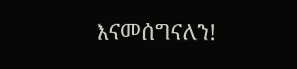እናመሰግናለን!